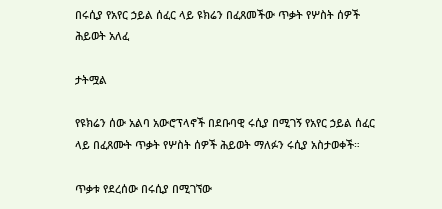በሩሲያ የአየር ኃይል ሰፈር ላይ ዩክሬን በፈጸመችው ጥቃት የሦስት ሰዎች ሕይወት አለፈ

ታትሟል

የዩክሬን ሰው አልባ አውሮፕላኖች በደቡባዊ ሩሲያ በሚገኝ የአየር ኃይል ሰፈር ላይ በፈጸሙት ጥቃት የሦስት ሰዎች ሕይወት ማለፉን ሩሲያ አስታወቀች።

ጥቃቱ የደረሰው በሩሲያ በሚገኘው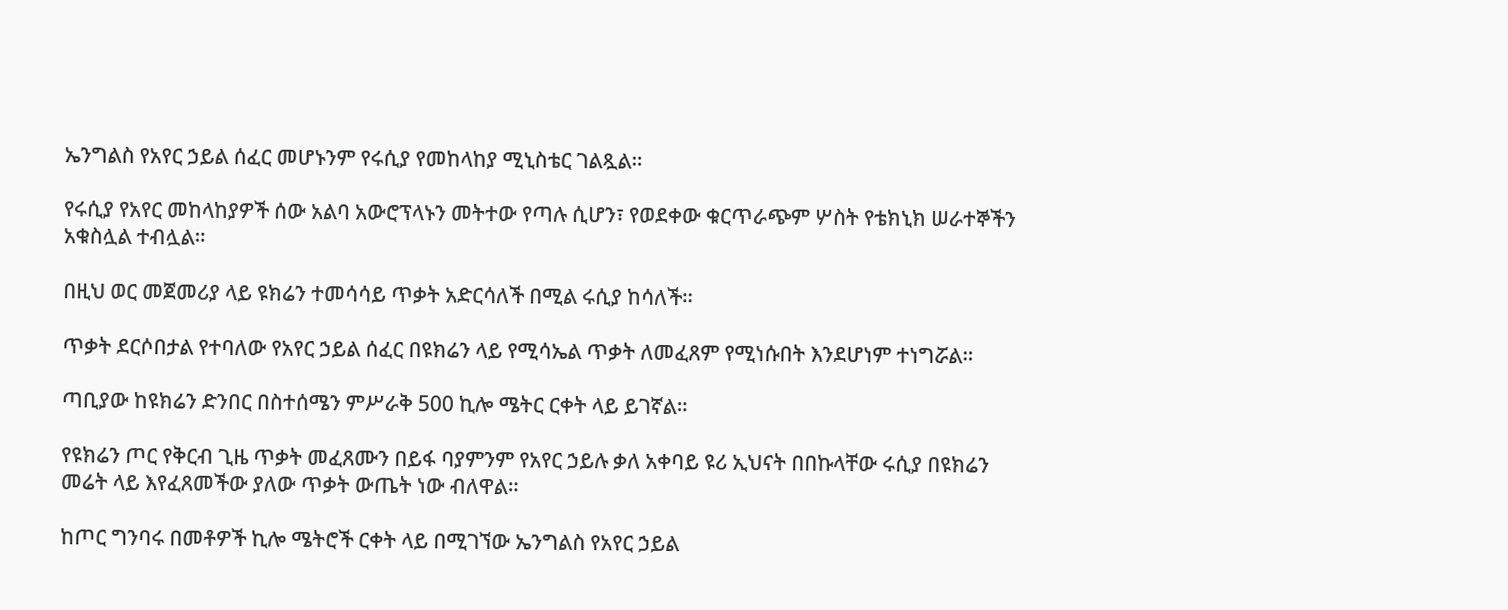ኤንግልስ የአየር ኃይል ሰፈር መሆኑንም የሩሲያ የመከላከያ ሚኒስቴር ገልጿል።

የሩሲያ የአየር መከላከያዎች ሰው አልባ አውሮፕላኑን መትተው የጣሉ ሲሆን፣ የወደቀው ቁርጥራጭም ሦስት የቴክኒክ ሠራተኞችን አቁስሏል ተብሏል።

በዚህ ወር መጀመሪያ ላይ ዩክሬን ተመሳሳይ ጥቃት አድርሳለች በሚል ሩሲያ ከሳለች።

ጥቃት ደርሶበታል የተባለው የአየር ኃይል ሰፈር በዩክሬን ላይ የሚሳኤል ጥቃት ለመፈጸም የሚነሱበት እንደሆነም ተነግሯል።

ጣቢያው ከዩክሬን ድንበር በስተሰሜን ምሥራቅ 500 ኪሎ ሜትር ርቀት ላይ ይገኛል።

የዩክሬን ጦር የቅርብ ጊዜ ጥቃት መፈጸሙን በይፋ ባያምንም የአየር ኃይሉ ቃለ አቀባይ ዩሪ ኢህናት በበኩላቸው ሩሲያ በዩክሬን መሬት ላይ እየፈጸመችው ያለው ጥቃት ውጤት ነው ብለዋል።

ከጦር ግንባሩ በመቶዎች ኪሎ ሜትሮች ርቀት ላይ በሚገኘው ኤንግልስ የአየር ኃይል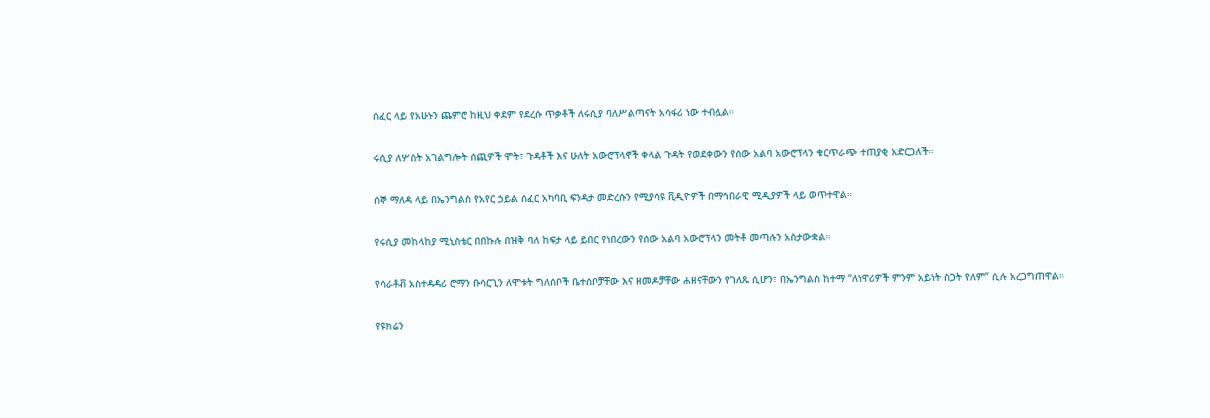ሰፈር ላይ የአሁኑን ጨምሮ ከዚህ ቀደም የደረሱ ጥቃቶች ለሩሲያ ባለሥልጣናት አሳፋሪ ነው ተብሏል።

ሩሲያ ለሦስት አገልግሎት ሰጪዎች ሞት፣ ጉዳቶች እና ሁለት አውሮፕላኖች ቀላል ጉዳት የወደቀውን የሰው አልባ አውሮፕላን ቁርጥራጭ ተጠያቂ አድርጋለች።

ሰኞ ማለዳ ላይ በኤንግልስ የአየር ኃይል ሰፈር አካባቢ ፍንዳታ መድረሱን የሚያሳዩ ቪዲዮዎች በማኅበራዊ ሚዲያዎች ላይ ወጥተዋል።

የሩሲያ መከላከያ ሚኒስቴር በበኩሉ በዝቅ ባለ ከፍታ ላይ ይበር የነበረውን የሰው አልባ አውሮፕላን መትቶ መጣሉን አስታውቋል።

የሳራቶቭ አስተዳዳሪ ሮማን ቡሳርጊን ለሞቱት ግለሰቦች ቤተሰቦቻቸው እና ዘመዶቻቸው ሐዘናቸውን የገለጹ ሲሆን፣ በኤንግልስ ከተማ “ለነዋሪዎች ምንም አይነት ስጋት የለም” ሲሉ አረጋግጠዋል።

የዩክሬን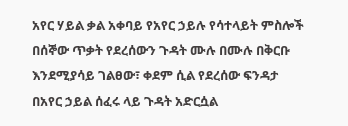አየር ሃይል ቃል አቀባይ የአየር ኃይሉ የሳተላይት ምስሎች በሰኞው ጥቃት የደረሰውን ጉዳት ሙሉ በሙሉ በቅርቡ እንደሚያሳይ ገልፀው፣ ቀደም ሲል የደረሰው ፍንዳታ በአየር ኃይል ሰፈሩ ላይ ጉዳት አድርሷል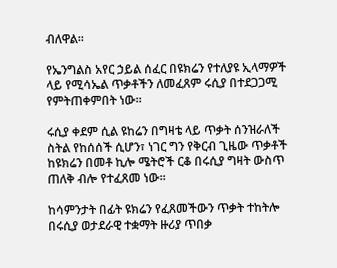ብለዋል።

የኤንግልስ አየር ኃይል ሰፈር በዩክሬን የተለያዩ ኢላማዎች ላይ የሚሳኤል ጥቃቶችን ለመፈጸም ሩሲያ በተደጋጋሚ የምትጠቀምበት ነው።

ሩሲያ ቀደም ሲል ዩከሬን በግዛቴ ላይ ጥቃት ሰንዝራለች ስትል የከሰሰች ሲሆን፣ ነገር ግን የቅርብ ጊዜው ጥቃቶች ከዩክሬን በመቶ ኪሎ ሜትሮች ርቆ በሩሲያ ግዛት ውስጥ ጠለቅ ብሎ የተፈጸመ ነው።

ከሳምንታት በፊት ዩክሬን የፈጸመችውን ጥቃት ተከትሎ በሩሲያ ወታደራዊ ተቋማት ዙሪያ ጥበቃ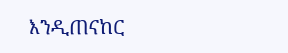እንዲጠናከር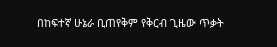በከፍተኛ ሁኔራ ቢጠየቅም የቅርብ ጊዜው ጥቃት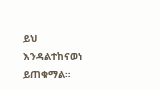ይህ እንዳልተከናወነ ይጠቁማል።